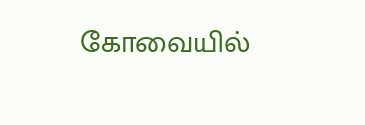கோவையில்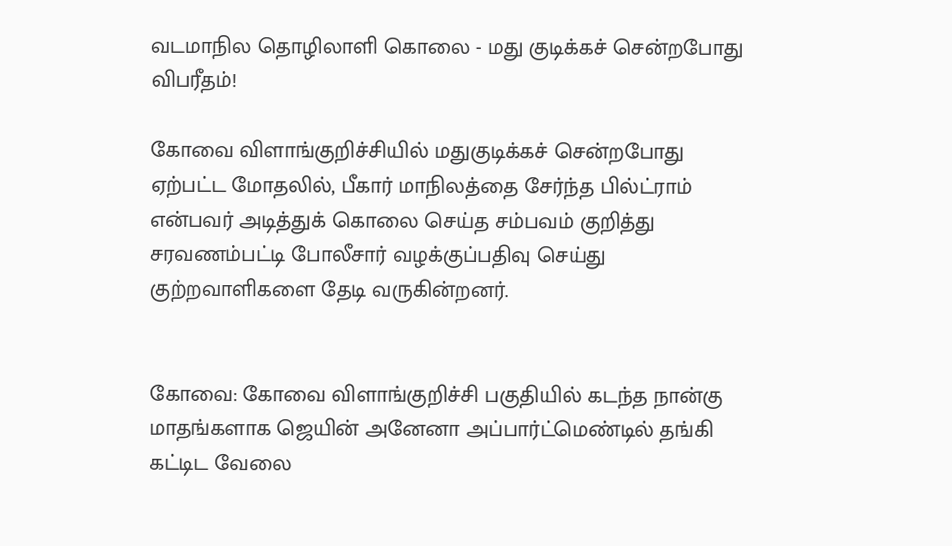வடமாநில தொழிலாளி கொலை - மது குடிக்கச் சென்றபோது விபரீதம்!

கோவை விளாங்குறிச்சியில் மதுகுடிக்கச் சென்றபோது ஏற்பட்ட மோதலில், பீகார் மாநிலத்தை சேர்ந்த பில்ட்ராம் என்பவர் அடித்துக் கொலை செய்த சம்பவம் குறித்து சரவணம்பட்டி போலீசார் வழக்குப்பதிவு செய்து குற்றவாளிகளை தேடி வருகின்றனர்.


கோவை: கோவை விளாங்குறிச்சி பகுதியில் கடந்த நான்கு மாதங்களாக ஜெயின் அனேனா அப்பார்ட்மெண்டில் தங்கி கட்டிட வேலை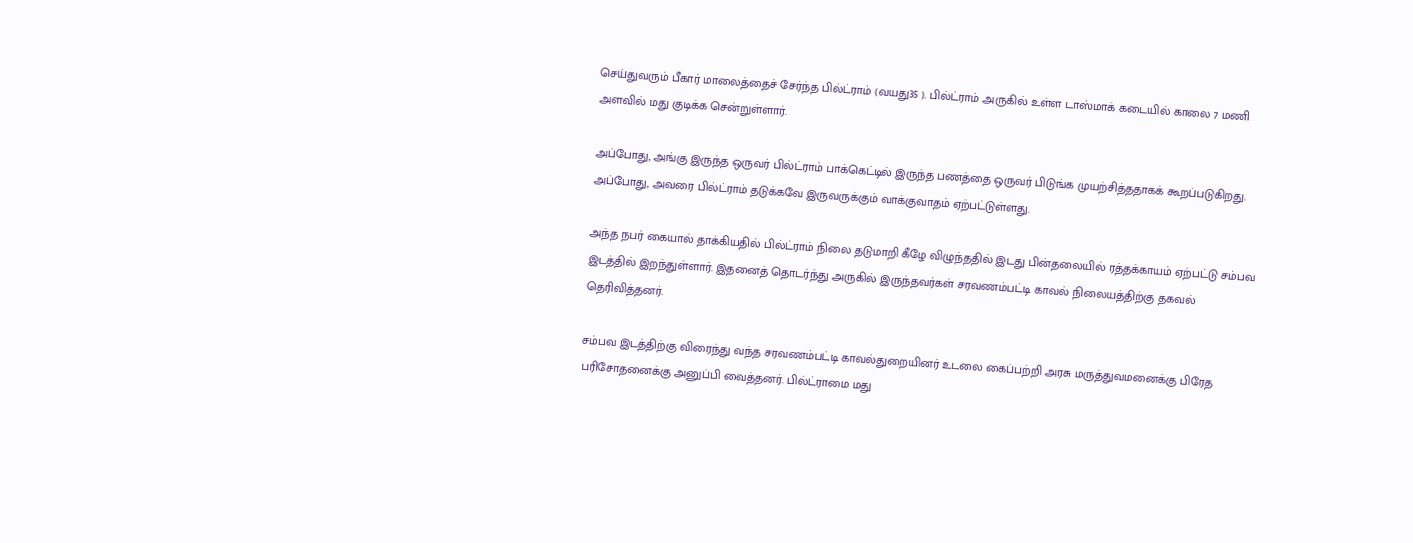செய்துவரும் பீகார் மாலைத்தைச் சேர்ந்த பில்ட்ராம் (வயது35 ). பில்ட்ராம் அருகில் உள்ள டாஸ்மாக் கடையில் காலை 7 மணி அளவில் மது குடிக்க சென்றுள்ளார்.

அப்போது, அங்கு இருந்த ஒருவர் பில்ட்ராம் பாக்கெட்டில் இருந்த பணத்தை ஒருவர் பிடுங்க முயற்சித்ததாகக் கூறப்படுகிறது. அப்போது, அவரை பில்ட்ராம் தடுக்கவே இருவருக்கும் வாக்குவாதம் ஏற்பட்டுள்ளது.

அந்த நபர் கையால் தாக்கியதில் பில்ட்ராம் நிலை தடுமாறி கீழே விழுந்ததில் இடது பின்தலையில் ரத்தக்காயம் ஏற்பட்டு சம்பவ இடத்தில் இறந்துள்ளார். இதனைத் தொடர்ந்து அருகில் இருந்தவர்கள் சரவணம்பட்டி காவல் நிலையத்திற்கு தகவல் தெரிவித்தனர்.

சம்பவ இடத்திற்கு விரைந்து வந்த சரவணம்பட்டி காவல்துறையினர் உடலை கைப்பற்றி அரசு மருத்துவமனைக்கு பிரேத பரிசோதனைக்கு அனுப்பி வைத்தனர். பில்ட்ராமை மது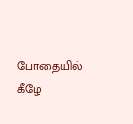போதையில் கீழே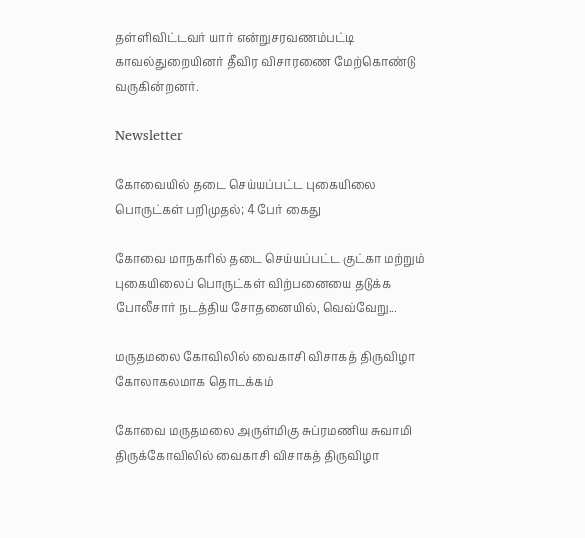தள்ளிவிட்டவர் யார் என்றுசரவணம்பட்டி காவல்துறையினர் தீவிர விசாரணை மேற்கொண்டு வருகின்றனர்.

Newsletter

கோவையில் தடை செய்யப்பட்ட புகையிலை பொருட்கள் பறிமுதல்; 4 பேர் கைது

கோவை மாநகரில் தடை செய்யப்பட்ட குட்கா மற்றும் புகையிலைப் பொருட்கள் விற்பனையை தடுக்க போலீசார் நடத்திய சோதனையில், வெவ்வேறு...

மருதமலை கோவிலில் வைகாசி விசாகத் திருவிழா கோலாகலமாக தொடக்கம்

கோவை மருதமலை அருள்மிகு சுப்ரமணிய சுவாமி திருக்கோவிலில் வைகாசி விசாகத் திருவிழா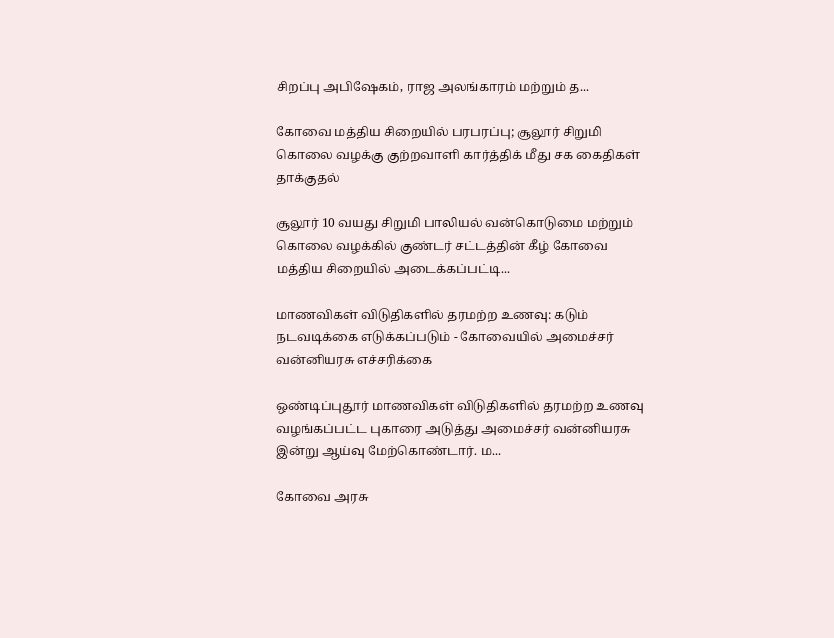சிறப்பு அபிஷேகம், ராஜ அலங்காரம் மற்றும் த...

கோவை மத்திய சிறையில் பரபரப்பு; சூலூர் சிறுமி கொலை வழக்கு குற்றவாளி கார்த்திக் மீது சக கைதிகள் தாக்குதல்

சூலூர் 10 வயது சிறுமி பாலியல் வன்கொடுமை மற்றும் கொலை வழக்கில் குண்டர் சட்டத்தின் கீழ் கோவை மத்திய சிறையில் அடைக்கப்பட்டி...

மாணவிகள் விடுதிகளில் தரமற்ற உணவு: கடும் நடவடிக்கை எடுக்கப்படும் - கோவையில் அமைச்சர் வன்னியரசு எச்சரிக்கை

ஒண்டிப்புதூர் மாணவிகள் விடுதிகளில் தரமற்ற உணவு வழங்கப்பட்ட புகாரை அடுத்து அமைச்சர் வன்னியரசு இன்று ஆய்வு மேற்கொண்டார். ம...

கோவை அரசு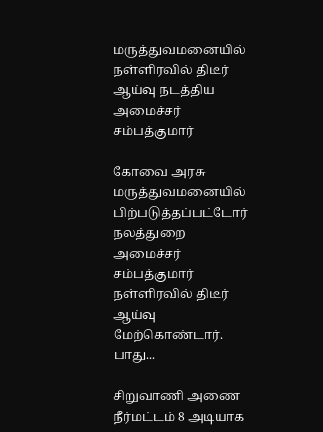மருத்துவமனையில் நள்ளிரவில் திடீர் ஆய்வு நடத்திய அமைச்சர் சம்பத்குமார்

கோவை அரசு மருத்துவமனையில் பிற்படுத்தப்பட்டோர் நலத்துறை அமைச்சர் சம்பத்குமார் நள்ளிரவில் திடீர் ஆய்வு மேற்கொண்டார். பாது...

சிறுவாணி அணை நீர்மட்டம் 8 அடியாக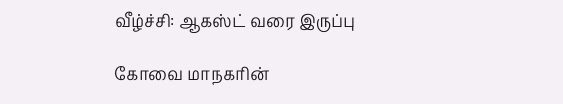வீழ்ச்சி: ஆகஸ்ட் வரை இருப்பு

கோவை மாநகரின்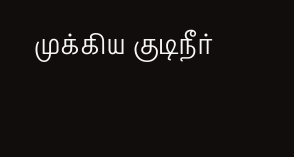முக்கிய குடிநீர்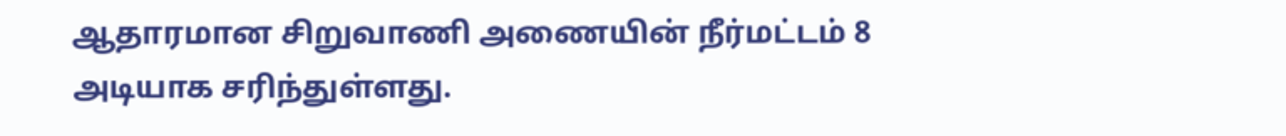ஆதாரமான சிறுவாணி அணையின் நீர்மட்டம் 8 அடியாக சரிந்துள்ளது.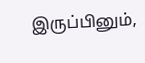இருப்பினும்,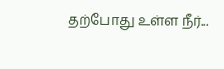தற்போது உள்ள நீர்...